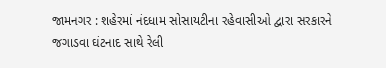જામનગર : શહેરમાં નંદધામ સોસાયટીના રહેવાસીઓ દ્વારા સરકારને જગાડવા ઘંટનાદ સાથે રેલી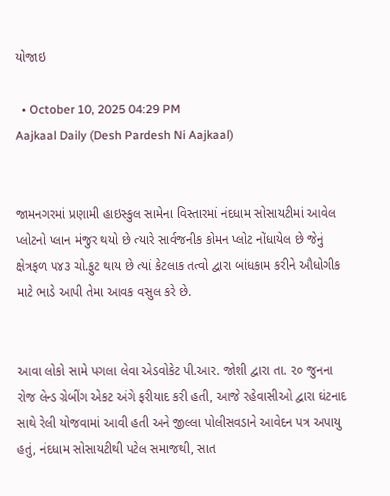યોજાઇ

  • October 10, 2025 04:29 PM
Aajkaal Daily (Desh Pardesh Ni Aajkaal)


જામનગરમાં પ્રણામી હાઇસ્કુલ સામેના વિસ્તારમાં નંદધામ સોસાયટીમાં આવેલ પ્લોટનો પ્લાન મંજુર થયો છે ત્યારે સાર્વજનીક કોમન પ્લોટ નોંધાયેલ છે જેનું ક્ષેત્રફળ ૫૪૩ ચો.ફુટ થાય છે ત્યાં કેટલાક તત્વો દ્વારા બાંધકામ કરીને ઔધોગીક માટે ભાડે આપી તેમા આવક વસુલ કરે છે.


આવા લોકો સામે પગલા લેવા એડવોકેટ પી.આર. જોશી દ્વારા તા. ૨૦ જુનના રોજ લેન્ડ ગ્રેબીંગ એકટ અંગે ફરીયાદ કરી હતી, આજે રહેવાસીઓ દ્વારા ઘંટનાદ સાથે રેલી યોજવામાં આવી હતી અને જીલ્લા પોલીસવડાને આવેદન પત્ર અપાયુ હતું, નંદધામ સોસાયટીથી પટેલ સમાજથી, સાત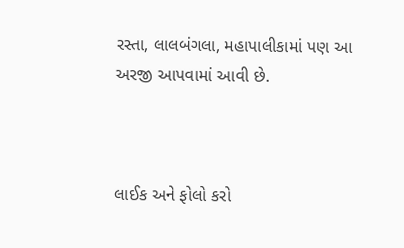રસ્તા, લાલબંગલા, મહાપાલીકામાં પણ આ અરજી આપવામાં આવી છે.



લાઈક અને ફોલો કરો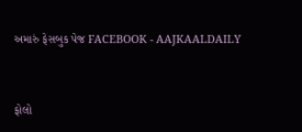અમારું ફેસબુક પેજ FACEBOOK - AAJKAALDAILY


ફોલો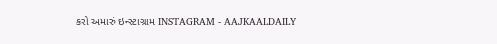કરો અમારું ઇન્સ્ટાગ્રામ INSTAGRAM - AAJKAALDAILY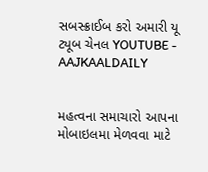સબસ્ક્રાઈબ કરો અમારી યૂ ટ્યૂબ ચેનલ YOUTUBE - AAJKAALDAILY


મહત્વના સમાચારો આપના મોબાઇલમા મેળવવા માટે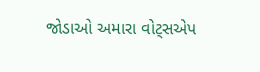જોડાઓ અમારા વોટ્સએપ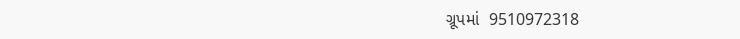ગ્રૂપમાં  9510972318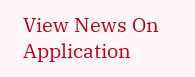View News On Application